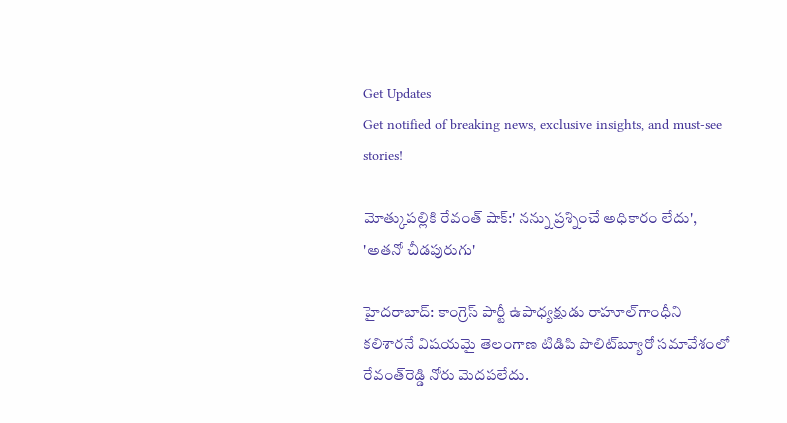Get Updates
Get notified of breaking news, exclusive insights, and must-see stories!

మోత్కుపల్లికి రేవంత్ షాక్:' నన్ను ప్రశ్నించే అధికారం లేదు', 'అతనో చీడపురుగు'

హైదరాబాద్: కాంగ్రెస్ పార్టీ ఉపాధ్యక్షుడు రాహూల్‌గాంధీని కలిశారనే విషయమై తెలంగాణ టిడిపి పొలిట్‌బ్యూరో సమావేశంలో రేవంత్‌రెడ్డి నోరు మెదపలేదు.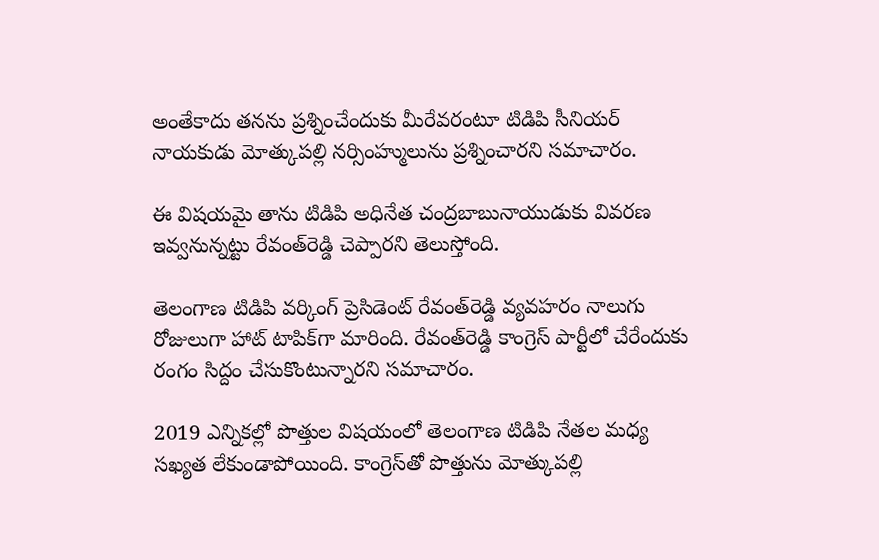అంతేకాదు తనను ప్రశ్నించేందుకు మీరేవరంటూ టిడిపి సీనియర్ నాయకుడు మోత్కుపల్లి నర్సింహ్ములును ప్రశ్నించారని సమాచారం.

ఈ విషయమై తాను టిడిపి అధినేత చంద్రబాబునాయుడుకు వివరణ ఇవ్వనున్నట్టు రేవంత్‌రెడ్డి చెప్పారని తెలుస్తోంది.

తెలంగాణ టిడిపి వర్కింగ్ ప్రెసిడెంట్ రేవంత్‌రెడ్డి వ్యవహరం నాలుగు రోజులుగా హాట్ టాపిక్‌గా మారింది. రేవంత్‌రెడ్డి కాంగ్రెస్ పార్టీలో చేరేందుకు రంగం సిద్దం చేసుకొంటున్నారని సమాచారం.

2019 ఎన్నికల్లో పొత్తుల విషయంలో తెలంగాణ టిడిపి నేతల మధ్య సఖ్యత లేకుండాపోయింది. కాంగ్రెస్‌తో పొత్తును మోత్కుపల్లి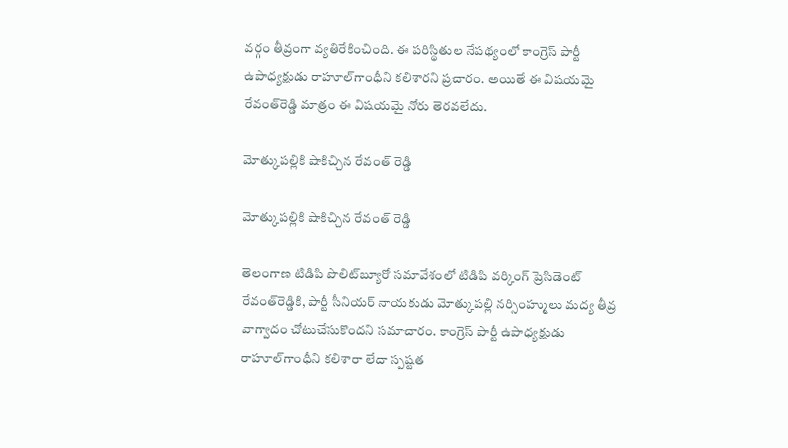వర్గం తీవ్రంగా వ్యతిరేకించింది. ఈ పరిస్థితుల నేపథ్యంలో కాంగ్రెస్ పార్టీ ఉపాధ్యక్షుడు రాహూల్‌గాంధీని కలిశారని ప్రచారం. అయితే ఈ విషయమై రేవంత్‌రెడ్డి మాత్రం ఈ విషయమై నోరు తెరవలేదు.

మోత్కుపల్లికి షాకిచ్చిన రేవంత్ రెడ్డి

మోత్కుపల్లికి షాకిచ్చిన రేవంత్ రెడ్డి

తెలంగాణ టిడిపి పొలిట్‌బ్యూరో సమావేశంలో టిడిపి వర్కింగ్ ప్రెసిడెంట్ రేవంత్‌రెడ్డికి, పార్టీ సీనియర్ నాయకుడు మోత్కుపల్లి నర్సింహ్ములు మద్య తీవ్ర వాగ్వాదం చోటుచేసుకొందని సమాచారం. కాంగ్రెస్ పార్టీ ఉపాధ్యక్షుడు రాహూల్‌గాంధీని కలిశారా లేదా స్పష్టత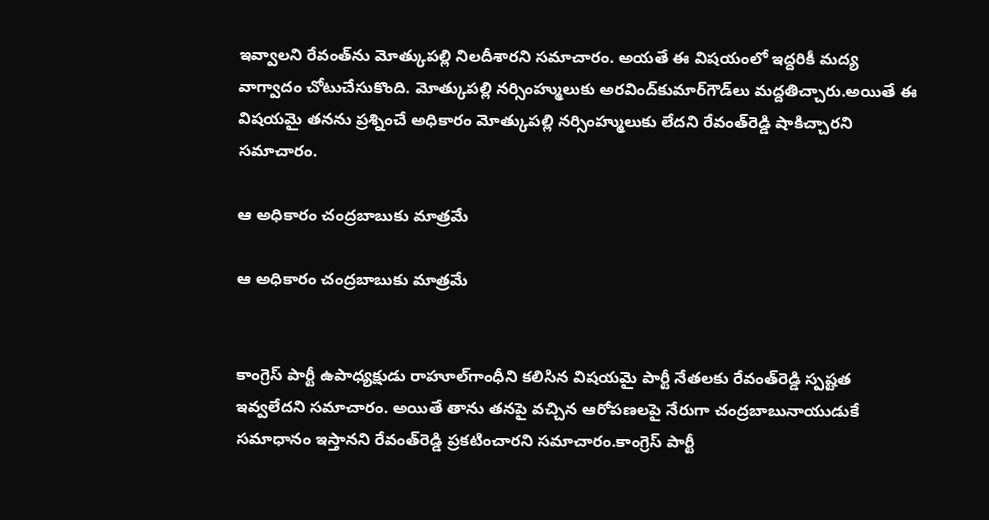ఇవ్వాలని రేవంత్‌ను మోత్కుపల్లి నిలదీశారని సమాచారం. అయతే ఈ విషయంలో ఇద్దరికీ మద్య వాగ్వాదం చోటుచేసుకొంది. మోత్కుపల్లి నర్సింహ్ములుకు అరవింద్‌కుమార్‌గౌడ్‌లు మద్దతిచ్చారు.అయితే ఈ విషయమై తనను ప్రశ్నించే అధికారం మోత్కుపల్లి నర్సింహ్ములుకు లేదని రేవంత్‌రెడ్డి షాకిచ్చారని సమాచారం.

ఆ అధికారం చంద్రబాబుకు మాత్రమే

ఆ అధికారం చంద్రబాబుకు మాత్రమే


కాంగ్రెస్ పార్టీ ఉపాధ్యక్షుడు రాహూల్‌గాంధీని కలిసిన విషయమై పార్టీ నేతలకు రేవంత్‌రెడ్డి స్పష్టత ఇవ్వలేదని సమాచారం. అయితే తాను తనపై వచ్చిన ఆరోపణలపై నేరుగా చంద్రబాబునాయుడుకే సమాధానం ఇస్తానని రేవంత్‌రెడ్డి ప్రకటించారని సమాచారం.కాంగ్రెస్ పార్టీ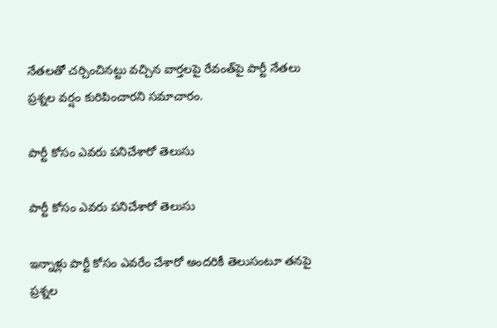నేతలతో చర్చించినట్టు వచ్చిన వార్తలపై రేవంత్‌పై పార్టీ నేతలు ప్రశ్నల వర్షం కురిపించారని సమాచారం.

పార్టీ కోసం ఎవరు పనిచేశారో తెలుసు

పార్టీ కోసం ఎవరు పనిచేశారో తెలుసు

ఇన్నాళ్లు పార్టీ కోసం ఎవరేం చేశారో అందరికీ తెలుసంటూ తనపై ప్రశ్నల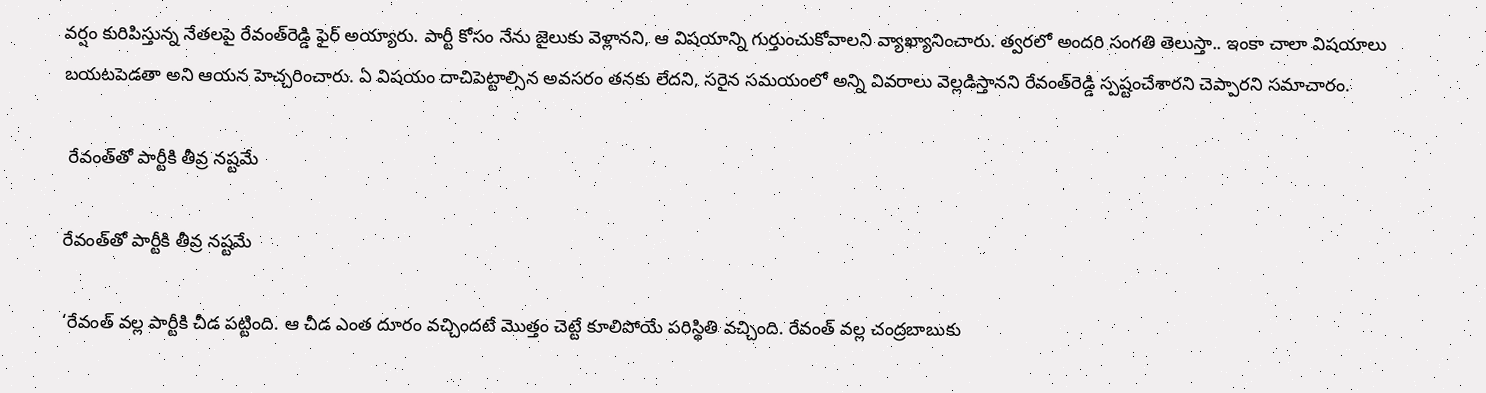వర్షం కురిపిస్తున్న నేతలపై రేవంత్‌రెడ్డి ఫైర్‌ అయ్యారు. పార్టీ కోసం నేను జైలుకు వెళ్లానని, ఆ విషయాన్ని గుర్తుంచుకోవాలని వ్యాఖ్యానించారు. త్వరలో అందరి సంగతి తెలుస్తా.. ఇంకా చాలా విషయాలు బయటపెడతా అని ఆయన హెచ్చరించారు. ఏ విషయం దాచిపెట్టాల్సిన అవసరం తనకు లేదని, సరైన సమయంలో అన్ని వివరాలు వెల్లడిస్తానని రేవంత్‌రెడ్డి స్పష్టంచేశారని చెప్పారని సమాచారం.

 రేవంత్‌తో పార్టీకి తీవ్ర నష్టమే

రేవంత్‌తో పార్టీకి తీవ్ర నష్టమే

‘రేవంత్ వల్ల పార్టీకి చీడ పట్టింది. ఆ చీడ ఎంత దూరం వచ్చిందటే మొత్తం చెట్టే కూలిపోయే పరిస్థితి వచ్చింది. రేవంత్ వల్ల చంద్రబాబుకు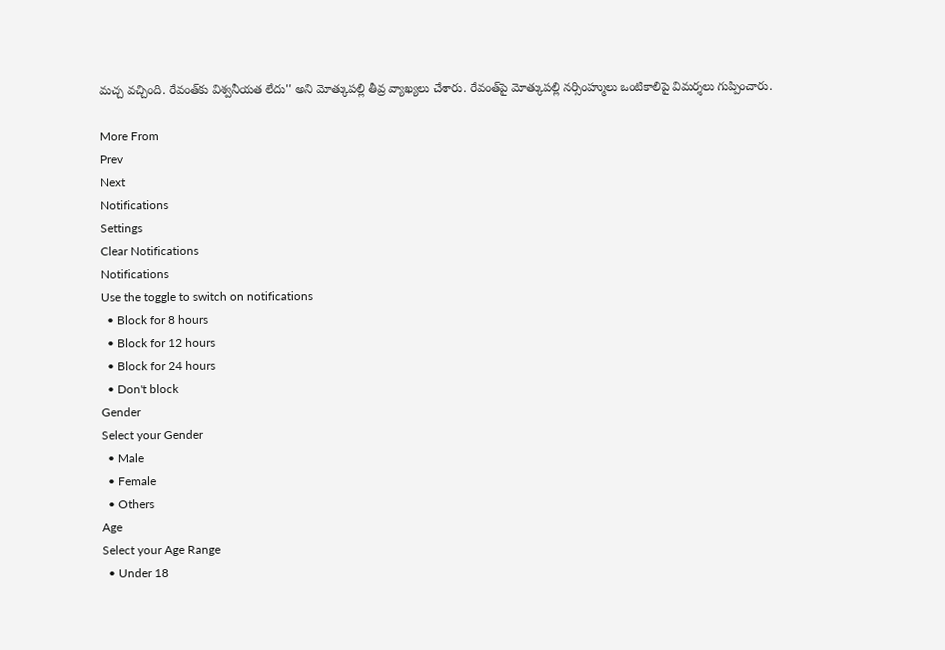మచ్చ వచ్చింది. రేవంత్‌కు విశ్వనీయత లేదు'' అని మోత్కుపల్లి తీవ్ర వ్యాఖ్యలు చేశారు. రేవంత్‌పై మోత్కుపల్లి నర్సింహ్ములు ఒంటికాలిపై విమర్శలు గుప్పించారు.

More From
Prev
Next
Notifications
Settings
Clear Notifications
Notifications
Use the toggle to switch on notifications
  • Block for 8 hours
  • Block for 12 hours
  • Block for 24 hours
  • Don't block
Gender
Select your Gender
  • Male
  • Female
  • Others
Age
Select your Age Range
  • Under 18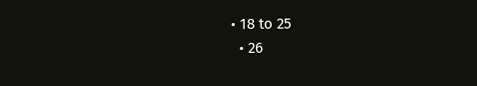• 18 to 25
  • 26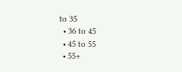to 35
  • 36 to 45
  • 45 to 55
  • 55+